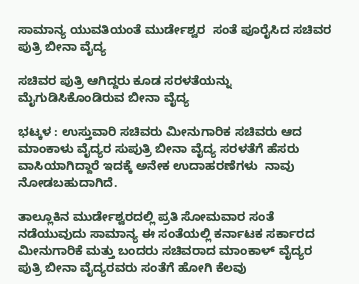ಸಾಮಾನ್ಯ ಯುವತಿಯಂತೆ ಮುರ್ಡೇಶ್ವರ  ಸಂತೆ ಪೂರೈಸಿದ ಸಚಿವರ ಪುತ್ರಿ ಬೀನಾ ವೈದ್ಯ

ಸಚಿವರ ಪುತ್ರಿ ಆಗಿದ್ದರು ಕೂಡ ಸರಳತೆಯನ್ನು ಮೈಗುಡಿಸಿಕೊಂಡಿರುವ ಬೀನಾ ವೈದ್ಯ

ಭಟ್ಕಳ : ಉಸ್ತುವಾರಿ ಸಚಿವರು ಮೀನುಗಾರಿಕ ಸಚಿವರು ಆದ ಮಾಂಕಾಳು ವೈದ್ಯರ ಸುಪುತ್ರಿ ಬೀನಾ ವೈದ್ಯ ಸರಳತೆಗೆ ಹೆಸರು ವಾಸಿಯಾಗಿದ್ದಾರೆ ಇದಕ್ಕೆ ಅನೇಕ ಉದಾಹರಣೆಗಳು  ನಾವು ನೋಡಬಹುದಾಗಿದೆ.

ತಾಲ್ಲೂಕಿನ ಮುರ್ಡೇಶ್ವರದಲ್ಲಿ ಪ್ರತಿ ಸೋಮವಾರ ಸಂತೆ ನಡೆಯುವುದು ಸಾಮಾನ್ಯ ಈ ಸಂತೆಯಲ್ಲಿ ಕರ್ನಾಟಕ ಸರ್ಕಾರದ ಮೀನುಗಾರಿಕೆ ಮತ್ತು ಬಂದರು ಸಚಿವರಾದ ಮಾಂಕಾಳ್ ವೈದ್ಯರ ಪುತ್ರಿ ಬೀನಾ ವೈದ್ಯರವರು ಸಂತೆಗೆ ಹೋಗಿ ಕೆಲವು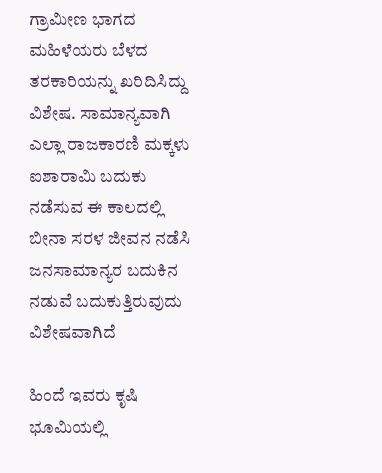ಗ್ರಾಮೀಣ ಭಾಗದ ಮಹಿಳೆಯರು ಬೆಳದ ತರಕಾರಿಯನ್ನು ಖರಿದಿಸಿದ್ದು ವಿಶೇಷ. ಸಾಮಾನ್ಯವಾಗಿ ಎಲ್ಲಾ ರಾಜಕಾರಣಿ ಮಕ್ಕಳು ಐಶಾರಾಮಿ ಬದುಕು ನಡೆಸುವ ಈ ಕಾಲದಲ್ಲಿ ಬೀನಾ ಸರಳ ಜೀವನ ನಡೆಸಿ ಜನಸಾಮಾನ್ಯರ ಬದುಕಿನ ನಡುವೆ ಬದುಕುತ್ತಿರುವುದು ವಿಶೇಷವಾಗಿದೆ

ಹಿಂದೆ ಇವರು ಕೃಷಿ ಭೂಮಿಯಲ್ಲಿ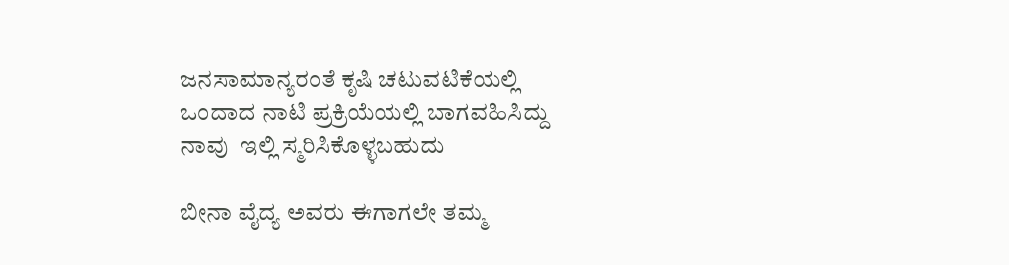ಜನಸಾಮಾನ್ಯರಂತೆ ಕೃಷಿ ಚಟುವಟಿಕೆಯಲ್ಲಿ ಒಂದಾದ ನಾಟಿ ಪ್ರಕ್ರಿಯೆಯಲ್ಲಿ ಬಾಗವಹಿಸಿದ್ದು ನಾವು  ಇಲ್ಲಿ ಸ್ಮರಿಸಿಕೊಳ್ಳಬಹುದು

ಬೀನಾ ವೈದ್ಯ ಅವರು ಈಗಾಗಲೇ ತಮ್ಮ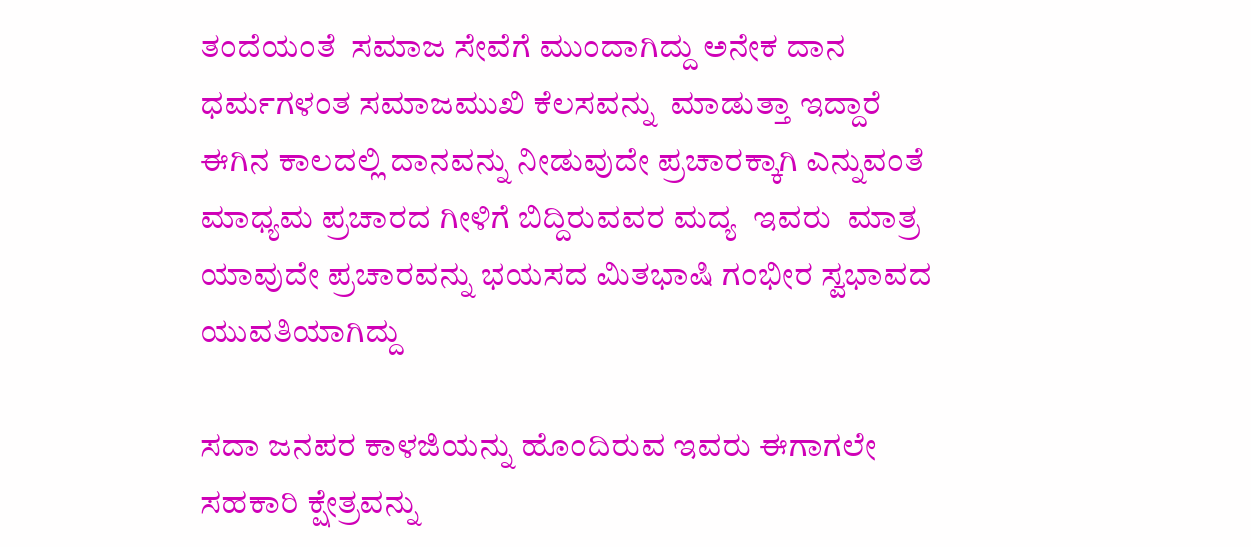ತಂದೆಯಂತೆ  ಸಮಾಜ ಸೇವೆಗೆ ಮುಂದಾಗಿದ್ದು ಅನೇಕ ದಾನ ಧರ್ಮಗಳಂತ ಸಮಾಜಮುಖಿ ಕೆಲಸವನ್ನು  ಮಾಡುತ್ತಾ ಇದ್ದಾರೆ ಈಗಿನ ಕಾಲದಲ್ಲಿ ದಾನವನ್ನು ನೀಡುವುದೇ ಪ್ರಚಾರಕ್ಕಾಗಿ ಎನ್ನುವಂತೆ  ಮಾಧ್ಯಮ ಪ್ರಚಾರದ ಗೀಳಿಗೆ ಬಿದ್ದಿರುವವರ ಮದ್ಯ  ಇವರು  ಮಾತ್ರ ಯಾವುದೇ ಪ್ರಚಾರವನ್ನು ಭಯಸದ ಮಿತಭಾಷಿ ಗಂಭೀರ ಸ್ವಭಾವದ ಯುವತಿಯಾಗಿದ್ದು

ಸದಾ ಜನಪರ ಕಾಳಜಿಯನ್ನು ಹೊಂದಿರುವ ಇವರು ಈಗಾಗಲೇ ಸಹಕಾರಿ ಕ್ಷೇತ್ರವನ್ನು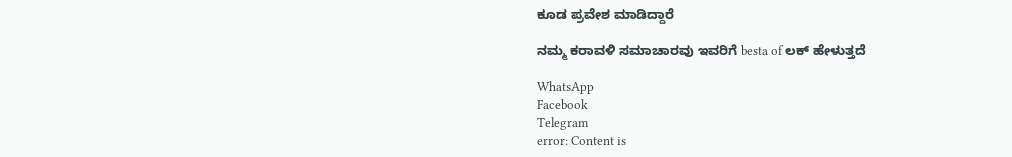ಕೂಡ ಪ್ರವೇಶ ಮಾಡಿದ್ದಾರೆ

ನಮ್ಮ ಕರಾವಳಿ ಸಮಾಚಾರವು ಇವರಿಗೆ besta of ಲಕ್ ಹೇಳುತ್ತದೆ

WhatsApp
Facebook
Telegram
error: Content is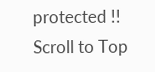protected !!
Scroll to Top